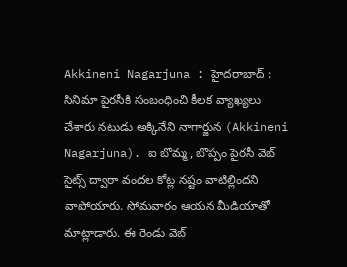Akkineni Nagarjuna : హైదరాబాద్ : సినిమా పైరసీకి సంబంధించి కీలక వ్యాఖ్యలు చేశారు నటుడు అక్కినేని నాగార్జున (Akkineni Nagarjuna). ఐ బొమ్మ, బొప్పం పైరసీ వెబ్ సైట్స్ ద్వారా వందల కోట్ల నష్టం వాటిల్లిందని వాపోయారు. సోమవారం ఆయన మీడియాతో మాట్లాడారు. ఈ రెండు వెబ్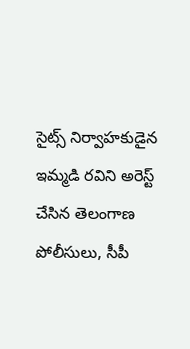సైట్స్ నిర్వాహకుడైన ఇమ్మడి రవిని అరెస్ట్ చేసిన తెలంగాణ పోలీసులు, సీపీ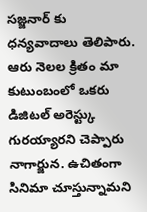సజ్జనార్ కు ధన్యవాదాలు తెలిపారు. ఆరు నెలల క్రితం మా కుటుంబంలో ఒకరు డిజిటల్ అరెస్ట్కు గురయ్యారని చెప్పారు నాగార్జున. ఉచితంగా సినిమా చూస్తున్నామని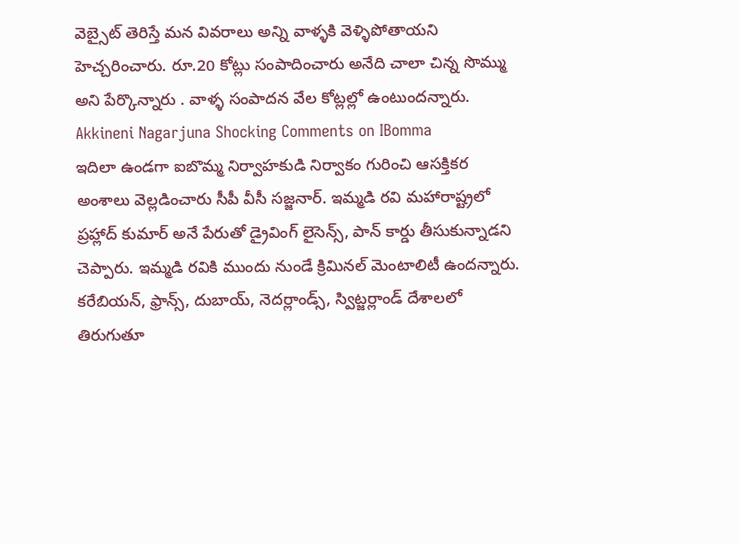వెబ్సైట్ తెరిస్తే మన వివరాలు అన్ని వాళ్ళకి వెళ్ళిపోతాయని హెచ్చరించారు. రూ.20 కోట్లు సంపాదించారు అనేది చాలా చిన్న సొమ్ము అని పేర్కొన్నారు . వాళ్ళ సంపాదన వేల కోట్లల్లో ఉంటుందన్నారు.
Akkineni Nagarjuna Shocking Comments on IBomma
ఇదిలా ఉండగా ఐబొమ్మ నిర్వాహకుడి నిర్వాకం గురించి ఆసక్తికర అంశాలు వెల్లడించారు సీపీ వీసీ సజ్జనార్. ఇమ్మడి రవి మహారాష్ట్రలో ప్రహ్లాద్ కుమార్ అనే పేరుతో డ్రైవింగ్ లైసెన్స్, పాన్ కార్డు తీసుకున్నాడని చెప్పారు. ఇమ్మడి రవికి ముందు నుండే క్రిమినల్ మెంటాలిటీ ఉందన్నారు. కరేబియన్, ఫ్రాన్స్, దుబాయ్, నెదర్లాండ్స్, స్విట్జర్లాండ్ దేశాలలో తిరుగుతూ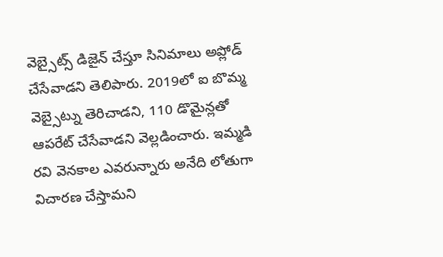వెబ్సైట్స్ డిజైన్ చేస్తూ సినిమాలు అప్లోడ్ చేసేవాడని తెలిపారు. 2019లో ఐ బొమ్మ వెబ్సైట్ను తెరిచాడని, 110 డొమైన్లతో ఆపరేట్ చేసేవాడని వెల్లడించారు. ఇమ్మడి రవి వెనకాల ఎవరున్నారు అనేది లోతుగా విచారణ చేస్తామని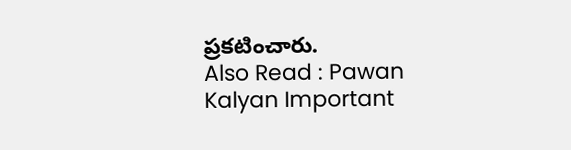ప్రకటించారు.
Also Read : Pawan Kalyan Important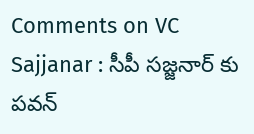Comments on VC Sajjanar : సీపీ సజ్జనార్ కు పవన్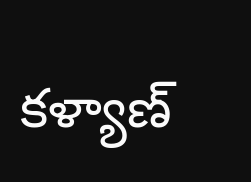కళ్యాణ్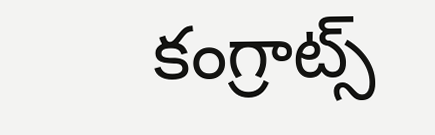కంగ్రాట్స్